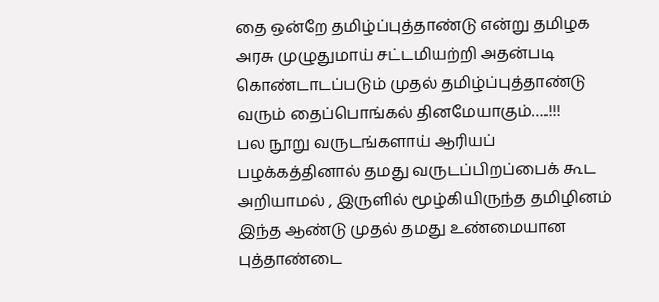தை ஒன்றே தமிழ்ப்புத்தாண்டு என்று தமிழக அரசு முழுதுமாய் சட்டமியற்றி அதன்படி கொண்டாடப்படும் முதல் தமிழ்ப்புத்தாண்டு வரும் தைப்பொங்கல் தினமேயாகும்…..!!!
பல நூறு வருடங்களாய் ஆரியப் பழக்கத்தினால் தமது வருடப்பிறப்பைக் கூட அறியாமல் , இருளில் மூழ்கியிருந்த தமிழினம் இந்த ஆண்டு முதல் தமது உண்மையான புத்தாண்டை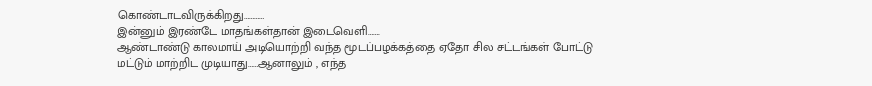கொண்டாடவிருக்கிறது…………
இன்னும் இரண்டே மாதங்கள்தான் இடைவெளி…….
ஆண்டாண்டு காலமாய் அடியொற்றி வந்த மூடப்பழக்கத்தை ஏதோ சில சட்டங்கள் போட்டு மட்டும் மாற்றிட முடியாது……ஆனாலும் , எந்த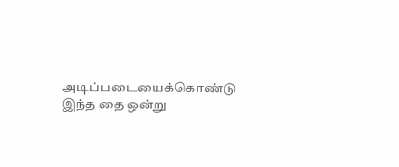அடிப்படையைக்கொண்டு இந்த தை ஒன்று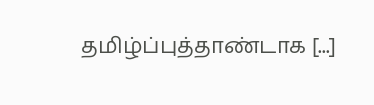தமிழ்ப்புத்தாண்டாக [...]